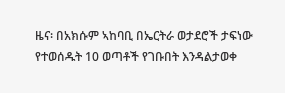ዜና፡ በአክሱም ኣከባቢ በኤርትራ ወታደሮች ታፍነው የተወሰዱት 10 ወጣቶች የገቡበት እንዳልታወቀ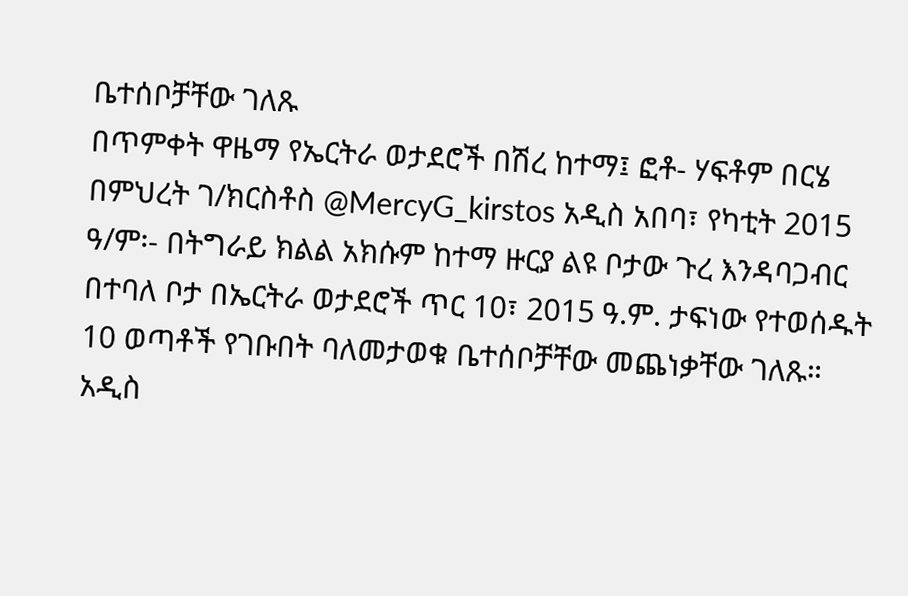ቤተሰቦቻቸው ገለጹ
በጥምቀት ዋዜማ የኤርትራ ወታደሮች በሽረ ከተማ፤ ፎቶ- ሃፍቶም በርሄ በምህረት ገ/ክርስቶስ @MercyG_kirstos አዲስ አበባ፣ የካቲት 2015 ዓ/ም፡- በትግራይ ክልል አክሱም ከተማ ዙርያ ልዩ ቦታው ጉረ እንዳባጋብር በተባለ ቦታ በኤርትራ ወታደሮች ጥር 10፣ 2015 ዓ.ም. ታፍነው የተወሰዱት 10 ወጣቶች የገቡበት ባለመታወቁ ቤተሰቦቻቸው መጨነቃቸው ገለጹ። አዲስ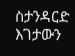ስታንዳርድ እገታውን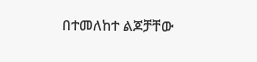በተመለከተ ልጆቻቸው